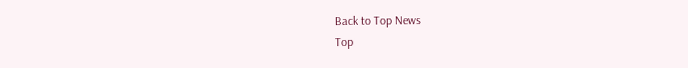Back to Top News
Top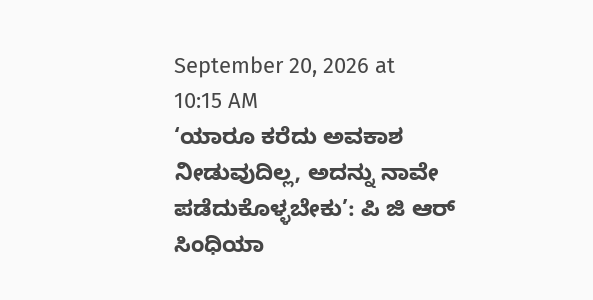September 20, 2026 at 10:15 AM
‘ಯಾರೂ ಕರೆದು ಅವಕಾಶ ನೀಡುವುದಿಲ್ಲ, ಅದನ್ನು ನಾವೇ ಪಡೆದುಕೊಳ್ಳಬೇಕು’: ಪಿ ಜಿ ಆರ್ ಸಿಂಧಿಯಾ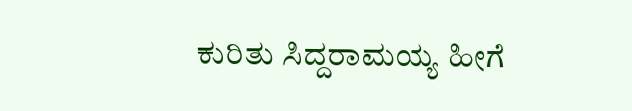ಕುರಿತು ಸಿದ್ದರಾಮಯ್ಯ ಹೀಗೆ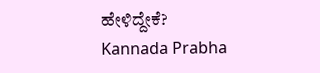ಹೇಳಿದ್ದೇಕೆ?
Kannada Prabha